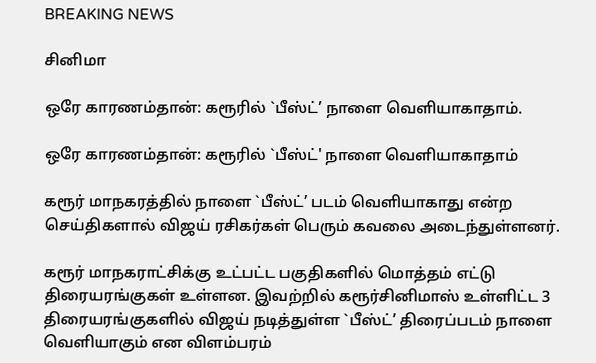BREAKING NEWS

சினிமா

ஒரே காரணம்தான்: கரூரில் `பீஸ்ட்’ நாளை வெளியாகாதாம்.

ஒரே காரணம்தான்: கரூரில் `பீஸ்ட்' நாளை வெளியாகாதாம்

கரூர் மாநகரத்தில் நாளை `பீஸ்ட்’ படம் வெளியாகாது என்ற செய்திகளால் விஜய் ரசிகர்கள் பெரும் கவலை அடைந்துள்ளனர்.

கரூர் மாநகராட்சிக்கு உட்பட்ட பகுதிகளில் மொத்தம் எட்டு திரையரங்குகள் உள்ளன. இவற்றில் கரூர்சினிமாஸ் உள்ளிட்ட 3 திரையரங்குகளில் விஜய் நடித்துள்ள `பீஸ்ட்’ திரைப்படம் நாளை வெளியாகும் என விளம்பரம்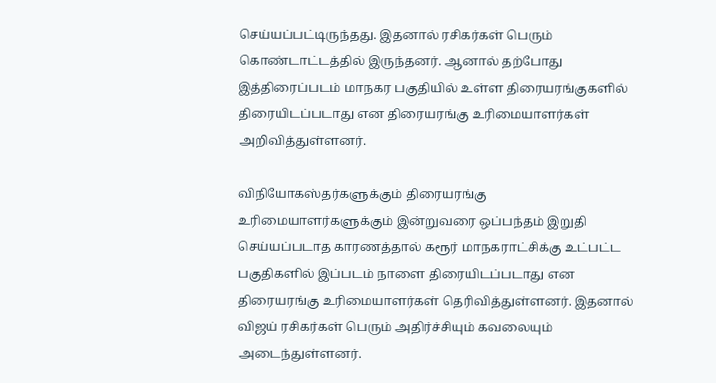செய்யப்பட்டிருந்தது. இதனால் ரசிகர்கள் பெரும் கொண்டாட்டத்தில் இருந்தனர். ஆனால் தற்போது இத்திரைப்படம் மாநகர பகுதியில் உள்ள திரையரங்குகளில் திரையிடப்படாது என திரையரங்கு உரிமையாளர்கள் அறிவித்துள்ளனர்.

விநியோகஸ்தர்களுக்கும் திரையரங்கு உரிமையாளர்களுக்கும் இன்றுவரை ஒப்பந்தம் இறுதி செய்யப்படாத காரணத்தால் கரூர் மாநகராட்சிக்கு உட்பட்ட பகுதிகளில் இப்படம் நாளை திரையிடப்படாது என திரையரங்கு உரிமையாளர்கள் தெரிவித்துள்ளனர். இதனால் விஜய் ரசிகர்கள் பெரும் அதிர்ச்சியும் கவலையும் அடைந்துள்ளனர்.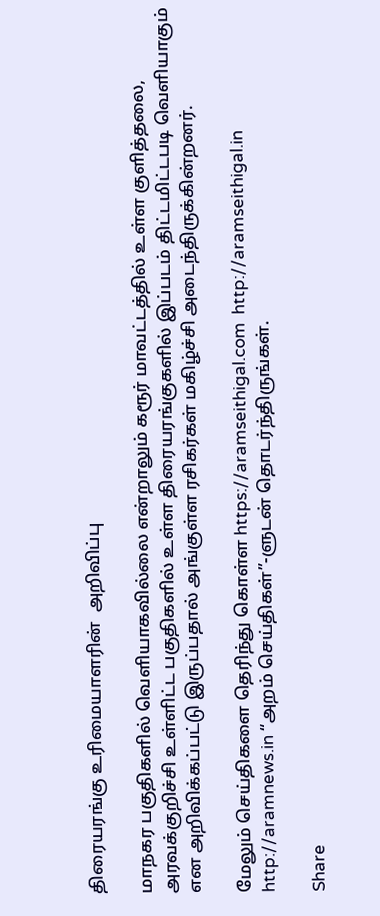திரையரங்கு உரிமையாளரின்  அறிவிப்பு

மாநகர பகுதிகளில் வெளியாகவில்லை என்றாலும் கரூர் மாவட்டத்தில் உள்ள குளித்தலை, அரவக்குறிச்சி உள்ளிட்ட பகுதிகளில் உள்ள திரையரங்குகளில் இப்படம் திட்டமிட்டபடி வெளியாகும் என அறிவிக்கப்பட்டு இருப்பதால் அங்குள்ள ரசிகர்கள் மகிழ்ச்சி அடைந்திருக்கின்றனர்.

மேலும் செய்திகளை தெரிந்து கொள்ள https://aramseithigal.com  http://aramseithigal.in  http://aramnews.in “அறம் செய்திகள்”-ளுடன் தொடர்ந்திருங்கள்.

Share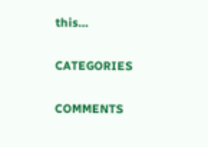this…

CATEGORIES

COMMENTS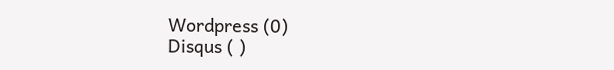Wordpress (0)
Disqus ( )